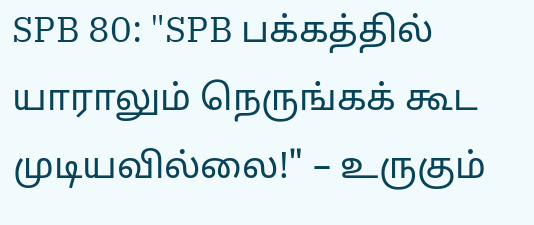SPB 80: "SPB பக்கத்தில் யாராலும் நெருங்கக் கூட முடியவில்லை!" – உருகும்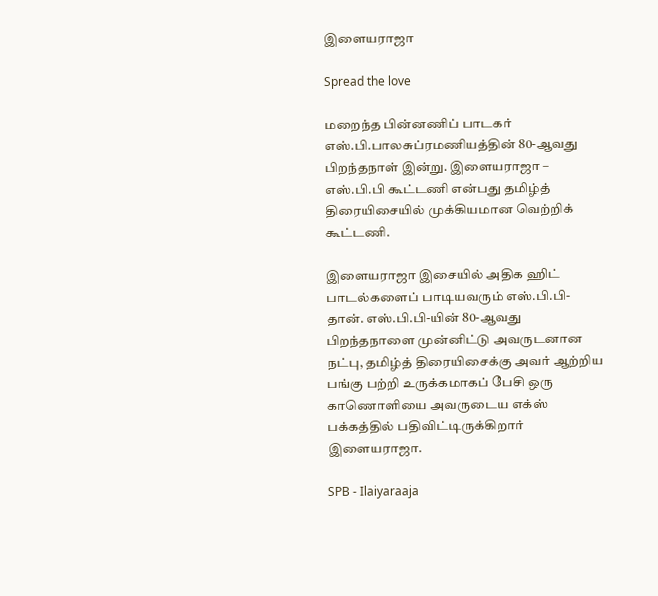இளையராஜா

Spread the love

மறைந்த பின்னணிப் பாடகர் எஸ்.பி.பாலசுப்ரமணியத்தின் 80-ஆவது பிறந்தநாள் இன்று. இளையராஜா – எஸ்.பி.பி கூட்டணி என்பது தமிழ்த் திரையிசையில் முக்கியமான வெற்றிக் கூட்டணி.

இளையராஜா இசையில் அதிக ஹிட் பாடல்களைப் பாடியவரும் எஸ்.பி.பி-தான். எஸ்.பி.பி-யின் 80-ஆவது பிறந்தநாளை முன்னிட்டு அவருடனான நட்பு, தமிழ்த் திரையிசைக்கு அவர் ஆற்றிய பங்கு பற்றி உருக்கமாகப் பேசி ஒரு காணொளியை அவருடைய எக்ஸ் பக்கத்தில் பதிவிட்டிருக்கிறார் இளையராஜா.

SPB - Ilaiyaraaja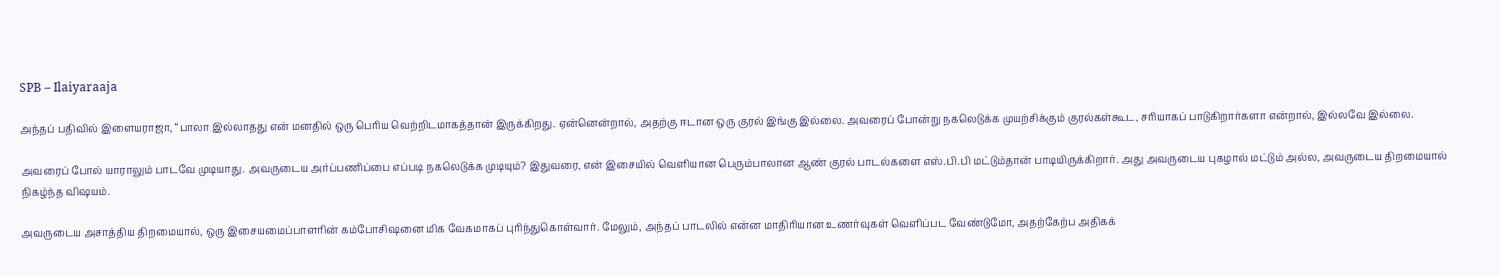SPB – Ilaiyaraaja

அந்தப் பதிவில் இளையராஜா, “பாலா இல்லாதது என் மனதில் ஒரு பெரிய வெற்றிடமாகத்தான் இருக்கிறது. ஏன்னென்றால், அதற்கு ஈடான ஒரு குரல் இங்கு இல்லை. அவரைப் போன்று நகலெடுக்க முயற்சிக்கும் குரல்கள்கூட, சரியாகப் பாடுகிறார்களா என்றால், இல்லவே இல்லை.

அவரைப் போல் யாராலும் பாடவே முடியாது. அவருடைய அர்ப்பணிப்பை எப்படி நகலெடுக்க முடியும்? இதுவரை, என் இசையில் வெளியான பெரும்பாலான ஆண் குரல் பாடல்களை எஸ்.பி.பி மட்டும்தான் பாடியிருக்கிறார். அது அவருடைய புகழால் மட்டும் அல்ல, அவருடைய திறமையால் நிகழ்ந்த விஷயம்.

அவருடைய அசாத்திய திறமையால், ஒரு இசையமைப்பாளரின் கம்போசிஷனை மிக வேகமாகப் புரிந்துகொள்வார். மேலும், அந்தப் பாடலில் என்ன மாதிரியான உணர்வுகள் வெளிப்பட வேண்டுமோ, அதற்கேற்ப அதிகக்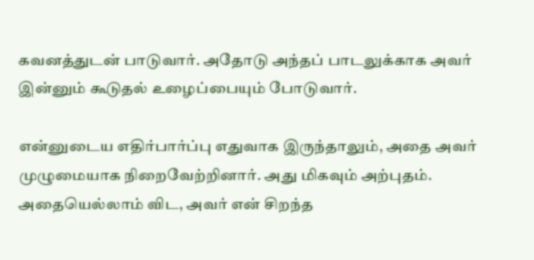கவனத்துடன் பாடுவார். அதோடு அந்தப் பாடலுக்காக அவர் இன்னும் கூடுதல் உழைப்பையும் போடுவார்.

என்னுடைய எதிர்பார்ப்பு எதுவாக இருந்தாலும், அதை அவர் முழுமையாக நிறைவேற்றினார். அது மிகவும் அற்புதம். அதையெல்லாம் விட, அவர் என் சிறந்த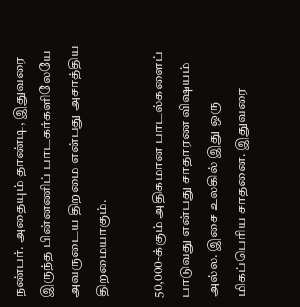நண்பர். அதையும் தாண்டி, இதுவரை இருந்த பின்னணிப் பாடகர்களிலேயே அவருடைய திறமை என்பது அசாத்திய திறமையாகும்.

50,000-க்கும் அதிகமான பாடல்களைப் பாடுவது என்பது சாதாரண விஷயம் அல்ல. இசை உலகில் இது ஒரு மிகப்பெரிய சாதனை. இதுவரை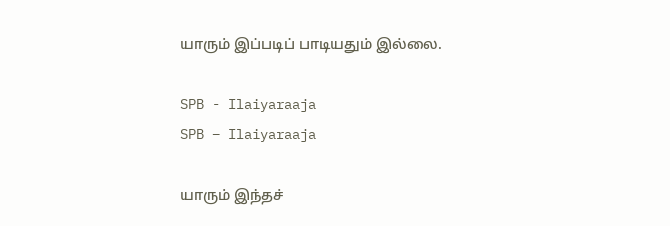யாரும் இப்படிப் பாடியதும் இல்லை.

SPB - Ilaiyaraaja
SPB – Ilaiyaraaja

யாரும் இந்தச்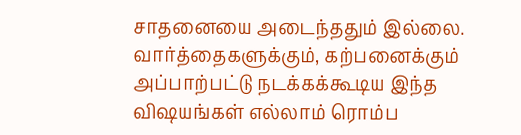சாதனையை அடைந்ததும் இல்லை. வார்த்தைகளுக்கும், கற்பனைக்கும் அப்பாற்பட்டு நடக்கக்கூடிய இந்த விஷயங்கள் எல்லாம் ரொம்ப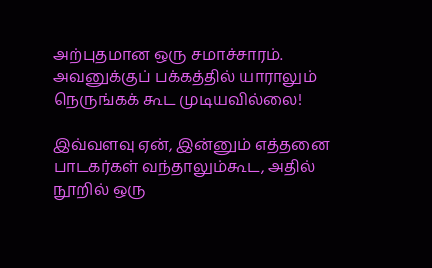அற்புதமான ஒரு சமாச்சாரம். அவனுக்குப் பக்கத்தில் யாராலும் நெருங்கக் கூட முடியவில்லை!

இவ்வளவு ஏன், இன்னும் எத்தனை பாடகர்கள் வந்தாலும்கூட, அதில் நூறில் ஒரு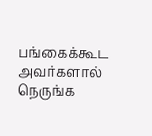பங்கைக்கூட அவர்களால் நெருங்க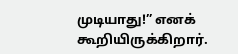முடியாது!” எனக் கூறியிருக்கிறார்.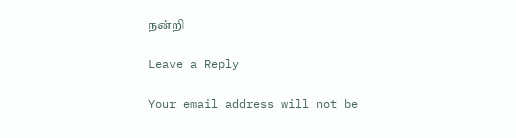நன்றி

Leave a Reply

Your email address will not be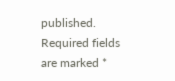published. Required fields are marked *